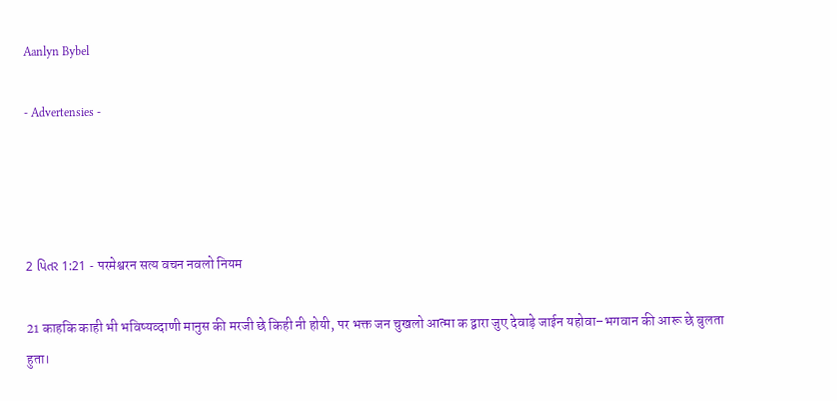Aanlyn Bybel

- Advertensies -




2 પિતર 1:21 - परमेश्वरन सत्य वचन नवलो नियम

21 काहकि काही भी भविष्यव्दाणी मानुस की मरजी छे किही नी होयी, पर भक्त जन चुखलो आत्मा क द्वारा जुए देवाड़े जाईन यहोवा–भगवान की आरू छे बुलता हुता।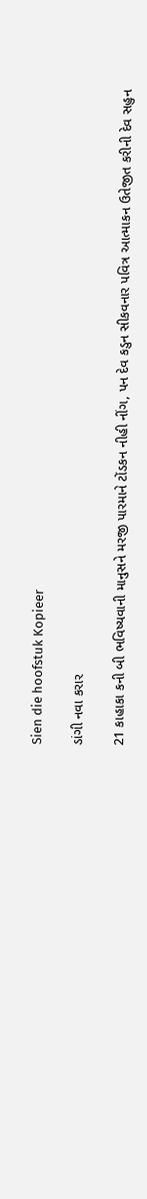Sien die hoofstuk Kopieer

ડાંગી નવા કરાર

21 કાહાકા કની બી ભવિષ્યવાની માનુસને મરજી પારમાને ટોંડકન નીહી નીંગ, પન દેવ કડુન સીકવનાર પવિત્ર આત્માકન ઉતેજીત કરીની દેવ સહુન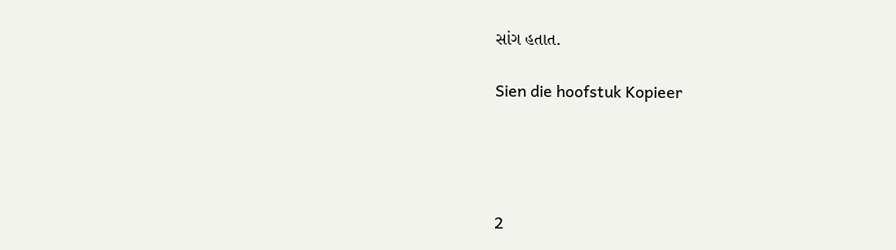સાંગ હતાત.

Sien die hoofstuk Kopieer




2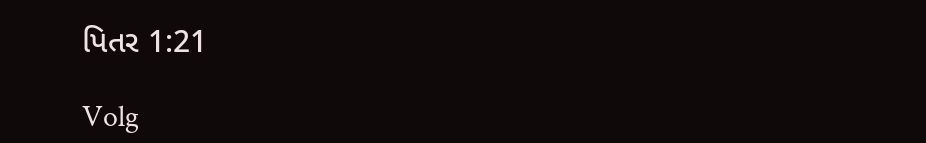પિતર 1:21

Volg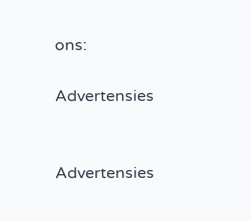ons:

Advertensies


Advertensies